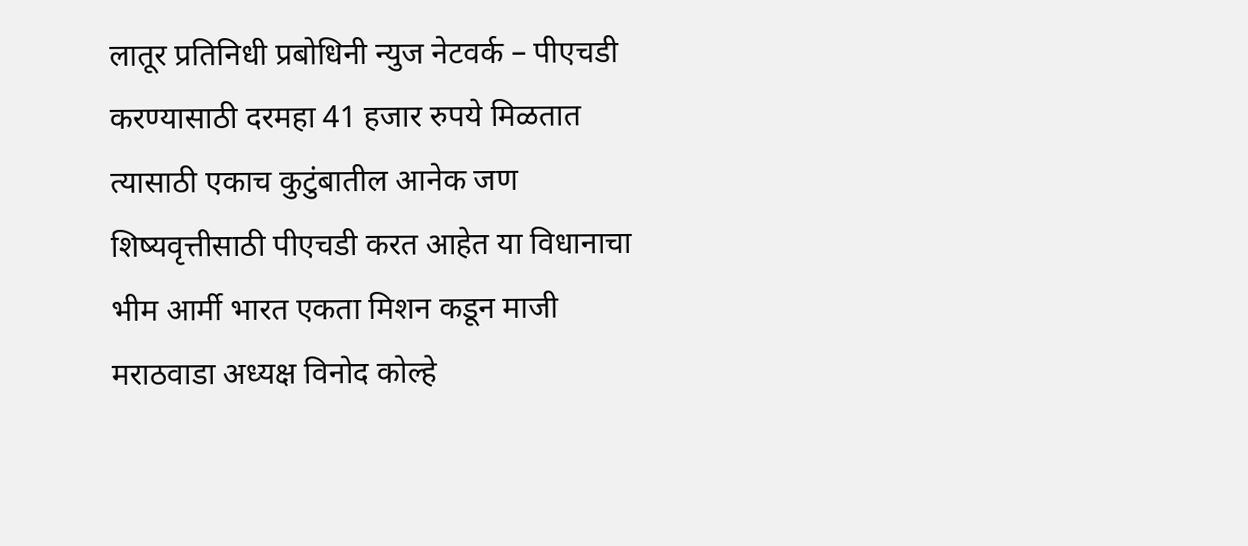लातूर प्रतिनिधी प्रबोधिनी न्युज नेटवर्क – पीएचडी करण्यासाठी दरमहा 41 हजार रुपये मिळतात त्यासाठी एकाच कुटुंबातील आनेक जण शिष्यवृत्तीसाठी पीएचडी करत आहेत या विधानाचा भीम आर्मी भारत एकता मिशन कडून माजी मराठवाडा अध्यक्ष विनोद कोल्हे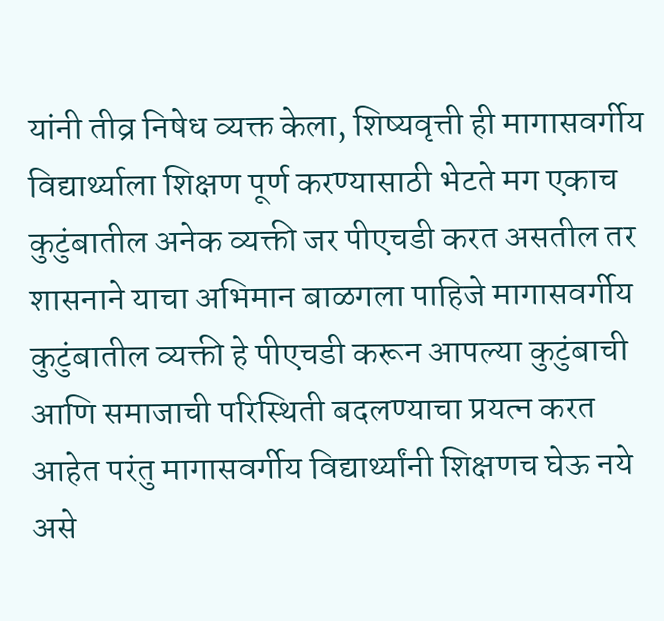यांनी तीव्र निषेध व्यक्त केला, शिष्यवृत्ती ही मागासवर्गीय विद्यार्थ्याला शिक्षण पूर्ण करण्यासाठी भेटते मग एकाच कुटुंबातील अनेक व्यक्ती जर पीएचडी करत असतील तर शासनाने याचा अभिमान बाळगला पाहिजे मागासवर्गीय कुटुंबातील व्यक्ती हे पीएचडी करून आपल्या कुटुंबाची आणि समाजाची परिस्थिती बदलण्याचा प्रयत्न करत आहेत परंतु मागासवर्गीय विद्यार्थ्यांनी शिक्षणच घेऊ नये असे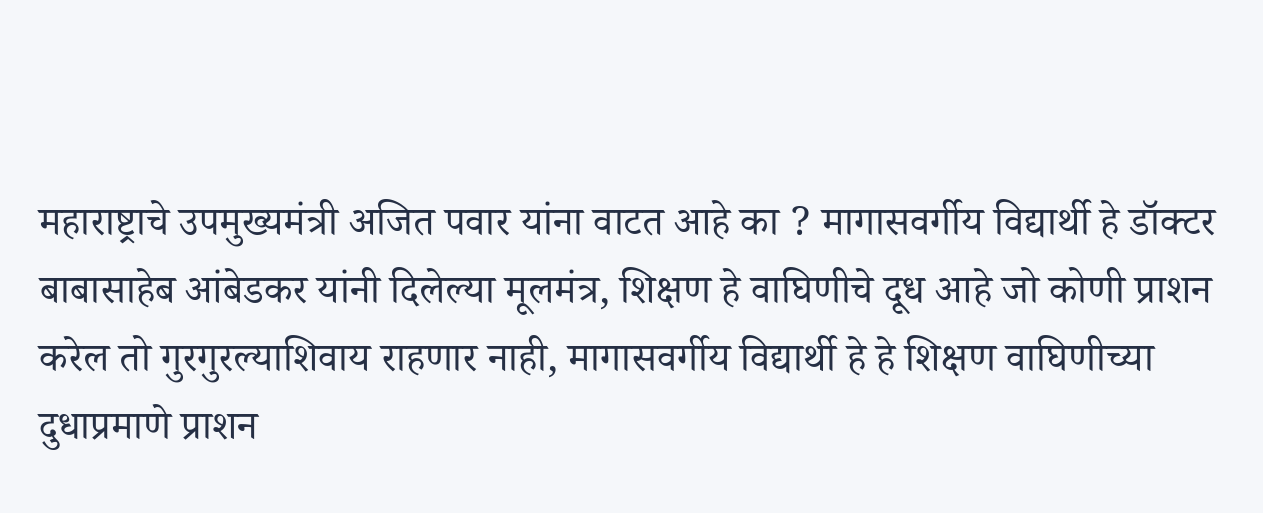महाराष्ट्राचे उपमुख्यमंत्री अजित पवार यांना वाटत आहे का ? मागासवर्गीय विद्यार्थी हे डॉक्टर बाबासाहेब आंबेडकर यांनी दिलेल्या मूलमंत्र, शिक्षण हे वाघिणीचे दूध आहे जो कोणी प्राशन करेल तो गुरगुरल्याशिवाय राहणार नाही, मागासवर्गीय विद्यार्थी हे हे शिक्षण वाघिणीच्या दुधाप्रमाणे प्राशन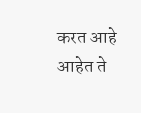करत आहे आहेत ते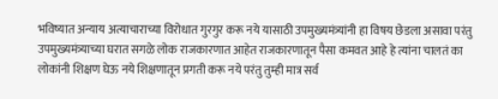भविष्यात अन्याय अत्याचाराच्या विरोधात गुरगुर करू नये यासाठी उपमुख्यमंत्र्यांनी हा विषय छेडला असावा परंतु उपमुख्यमंत्र्याच्या घरात सगळे लोक राजकारणात आहेत राजकारणातून पैसा कमवत आहे हे त्यांना चालतं का लोकांनी शिक्षण घेऊ नये शिक्षणातून प्रगती करू नये परंतु तुम्ही मात्र सर्व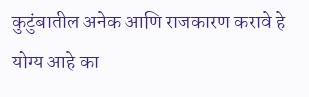कुटुंबातील अनेक आणि राजकारण करावे हे योग्य आहे का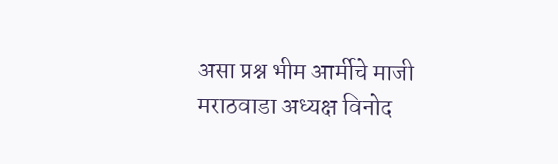असा प्रश्न भीम आर्मीचे माजी मराठवाडा अध्यक्ष विनोद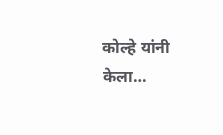कोल्हे यांनी केला…